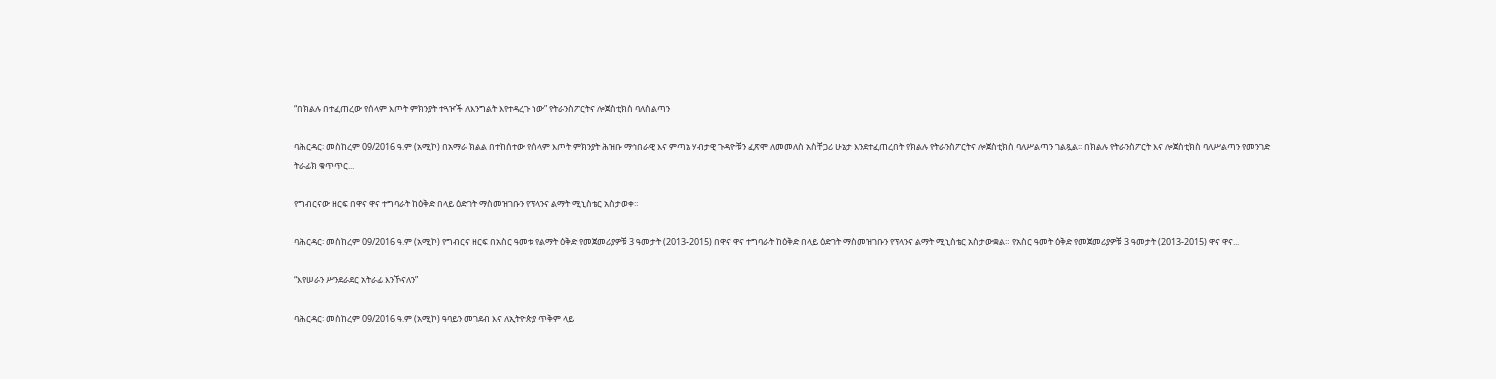“በክልሉ በተፈጠረው የሰላም እጦት ምክንያት ተጓዦች ለእንግልት እየተዳረጉ ነው” የትራንስፖርትና ሎጀስቲክስ ባለስልጣን

ባሕርዳር፡ መስከረም 09/2016 ዓ.ም (አሚኮ) በአማራ ክልል በተከሰተው የሰላም እጦት ምክንያት ሕዝቡ ማኅበራዊ እና ምጣኔ ሃብታዊ ጉዳዮቹን ፈጽሞ ለመመለስ አስቸጋሪ ሁኔታ እንደተፈጠረበት የክልሉ የትራንስፖርትና ሎጀስቲክስ ባለሥልጣን ገልጿል፡፡ በክልሉ የትራንስፖርት እና ሎጀስቲክስ ባለሥልጣን የመንገድ ትራፊክ ቁጥጥር...

የግብርናው ዘርፍ በዋና ዋና ተግባራት ከዕቅድ በላይ ዕድገት ማስመዝገቡን የፕላንና ልማት ሚኒስቴር አስታወቀ።

ባሕርዳር፡ መስከረም 09/2016 ዓ.ም (አሚኮ) የግብርና ዘርፍ በአስር ዓመቱ የልማት ዕቅድ የመጀመሪያዎቹ 3 ዓመታት (2013-2015) በዋና ዋና ተግባራት ከዕቅድ በላይ ዕድገት ማስመዝገቡን የፕላንና ልማት ሚኒስቴር አስታውቋል። የአስር ዓመት ዕቅድ የመጀመሪያዎቹ 3 ዓመታት (2013-2015) ዋና ዋና...

“እየሠራን ሥንደራደር አትራፊ እንኾናለን”

ባሕርዳር፡ መስከረም 09/2016 ዓ.ም (አሚኮ) ዓባይን መገደብ እና ለኢትዮጵያ ጥቅም ላይ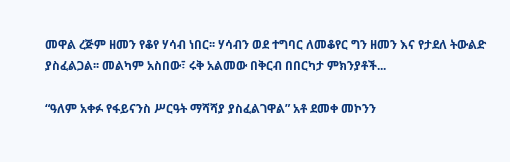መዋል ረጅም ዘመን የቆየ ሃሳብ ነበር፡፡ ሃሳብን ወደ ተግባር ለመቆየር ግን ዘመን እና የታደለ ትውልድ ያስፈልጋል፡፡ መልካም አስበው፣ ሩቅ አልመው በቅርብ በበርካታ ምክንያቶች...

“ዓለም አቀፉ የፋይናንስ ሥርዓት ማሻሻያ ያስፈልገዋል” አቶ ደመቀ መኮንን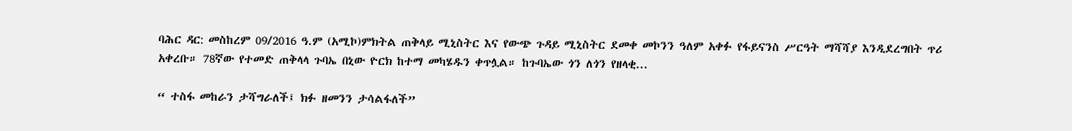ባሕር ዳር: መስከረም 09/2016 ዓ.ም (አሚኮ)ምክትል ጠቅላይ ሚኒስትር እና የውጭ ጉዳይ ሚኒስትር ደመቀ መኮንን ዓለም አቀፉ የፋይናንስ ሥርዓት ማሻሻያ እንዲደረግበት ጥሪ አቀረቡ። 78ኛው የተመድ ጠቅላላ ጉባኤ በኒው ዮርክ ከተማ መካሄዱን ቀጥሏል። ከጉባኤው ጎን ለጎን የዘላቂ...

“ ተስፋ መከራን ታሻግራለች፤ ክፉ ዘመንን ታሳልፋለች”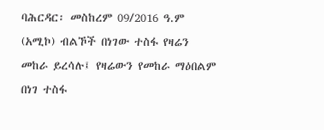ባሕርዳር፡ መስከረም 09/2016 ዓ.ም (አሚኮ) ብልኾች በነገው ተስፋ የዛሬን መከራ ይረሳሉ፤ የዛሬውን የመከራ ማዕበልም በነገ ተስፋ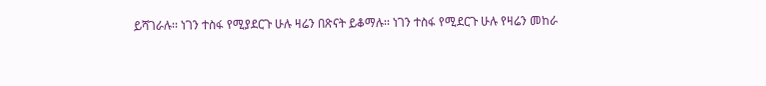ይሻገራሉ፡፡ ነገን ተስፋ የሚያደርጉ ሁሉ ዛሬን በጽናት ይቆማሉ፡፡ ነገን ተስፋ የሚደርጉ ሁሉ የዛሬን መከራ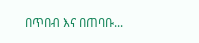በጥበብ እና በጠባቡ...